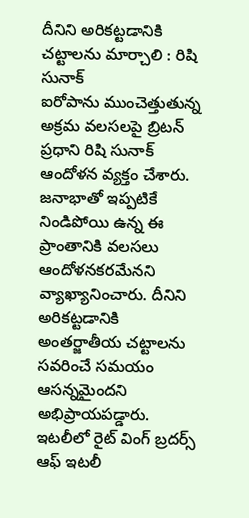దీనిని అరికట్టడానికి చట్టాలను మార్చాలి : రిషి సునాక్
ఐరోపాను ముంచెత్తుతున్న అక్రమ వలసలపై బ్రిటన్ ప్రధాని రిషి సునాక్ ఆందోళన వ్యక్తం చేశారు. జనాభాతో ఇప్పటికే నిండిపోయి ఉన్న ఈ ప్రాంతానికి వలసలు ఆందోళనకరమేనని వ్యాఖ్యానించారు. దీనిని అరికట్టడానికి అంతర్జాతీయ చట్టాలను సవరించే సమయం ఆసన్నమైందని అభిప్రాయపడ్డారు. ఇటలీలో రైట్ వింగ్ బ్రదర్స్ ఆఫ్ ఇటలీ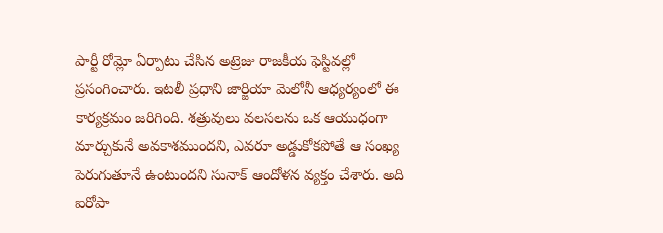పార్టీ రోమ్లో ఏర్పాటు చేసిన అట్రెజు రాజకీయ ఫెస్టివల్లో ప్రసంగించారు. ఇటలీ ప్రధాని జార్జియా మెలోనీ ఆధ్యర్యంలో ఈ కార్యక్రమం జరిగింది. శత్రువులు వలసలను ఒక ఆయుధంగా మార్చుకునే అవకాశముందని, ఎవరూ అడ్డుకోకపోతే ఆ సంఖ్య పెరుగుతూనే ఉంటుందని సునాక్ ఆందోళన వ్యక్తం చేశారు. అది ఐరోపా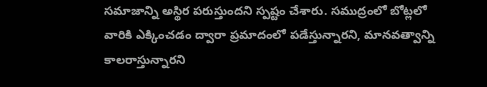సమాజాన్ని అస్థిర పరుస్తుందని స్పష్టం చేశారు. సముద్రంలో బోట్లలో వారికి ఎక్కించడం ద్వారా ప్రమాదంలో పడేస్తున్నారని, మానవత్వాన్ని కాలరాస్తున్నారని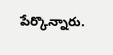పేర్కొన్నారు.